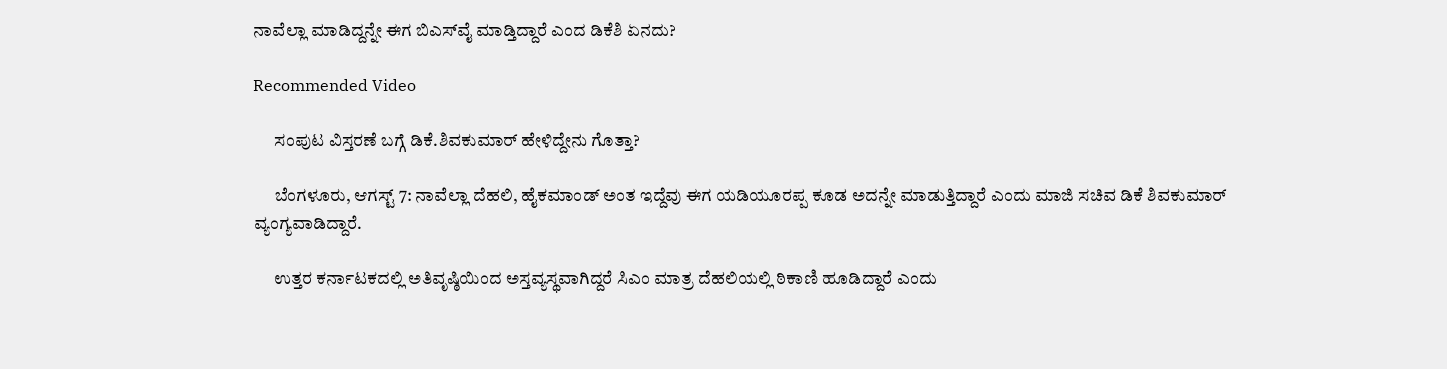ನಾವೆಲ್ಲಾ ಮಾಡಿದ್ದನ್ನೇ ಈಗ ಬಿಎಸ್‌ವೈ ಮಾಡ್ತಿದ್ದಾರೆ ಎಂದ ಡಿಕೆಶಿ ಏನದು?

Recommended Video

      ಸಂಪುಟ ವಿಸ್ತರಣೆ ಬಗ್ಗೆ ಡಿಕೆ.ಶಿವಕುಮಾರ್ ಹೇಳಿದ್ದೇನು ಗೊತ್ತಾ?

      ಬೆಂಗಳೂರು, ಆಗಸ್ಟ್ 7: ನಾವೆಲ್ಲಾ ದೆಹಲಿ, ಹೈಕಮಾಂಡ್ ಅಂತ ಇದ್ದೆವು ಈಗ ಯಡಿಯೂರಪ್ಪ ಕೂಡ ಅದನ್ನೇ ಮಾಡುತ್ತಿದ್ದಾರೆ ಎಂದು ಮಾಜಿ ಸಚಿವ ಡಿಕೆ ಶಿವಕುಮಾರ್ ವ್ಯಂಗ್ಯವಾಡಿದ್ದಾರೆ.

      ಉತ್ತರ ಕರ್ನಾಟಕದಲ್ಲಿ ಅತಿವೃಷ್ಠಿಯಿಂದ ಅಸ್ತವ್ಯಸ್ಥವಾಗಿದ್ದರೆ ಸಿಎಂ ಮಾತ್ರ ದೆಹಲಿಯಲ್ಲಿ ಠಿಕಾಣಿ ಹೂಡಿದ್ದಾರೆ ಎಂದು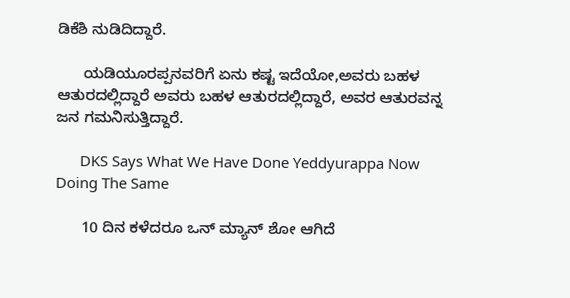ಡಿಕೆಶಿ ನುಡಿದಿದ್ದಾರೆ.

      ಯಡಿಯೂರಪ್ಪನವರಿಗೆ ಏನು ಕಷ್ಟ ಇದೆಯೋ,ಅವರು ಬಹಳ ಆತುರದಲ್ಲಿದ್ದಾರೆ ಅವರು ಬಹಳ ಆತುರದಲ್ಲಿದ್ದಾರೆ, ಅವರ ಆತುರವನ್ನ ಜನ ಗಮನಿಸುತ್ತಿದ್ದಾರೆ.

      DKS Says What We Have Done Yeddyurappa Now Doing The Same

      10 ದಿನ ಕಳೆದರೂ ಒನ್ ಮ್ಯಾನ್ ಶೋ ಆಗಿದೆ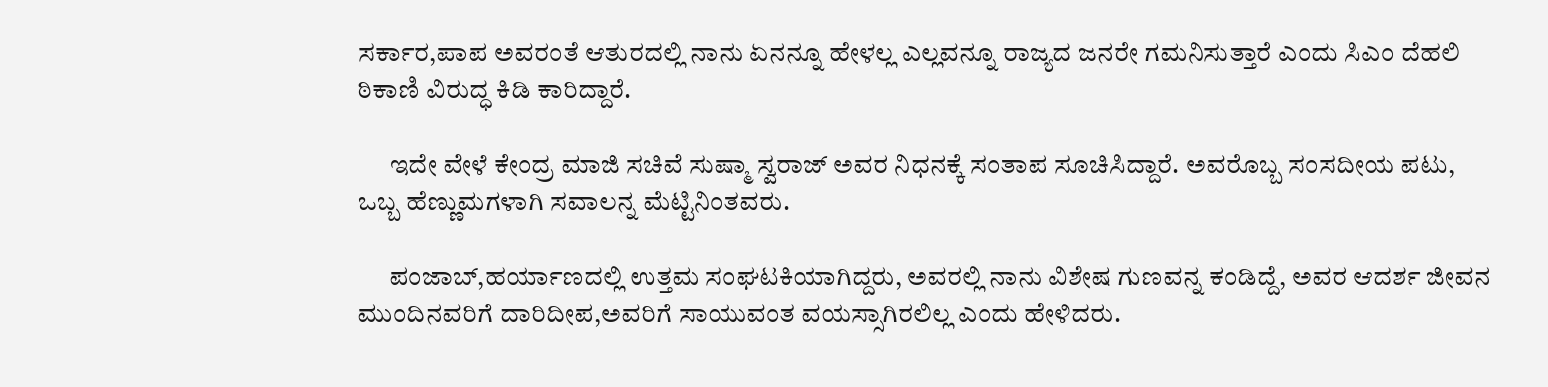ಸರ್ಕಾರ,ಪಾಪ ಅವರಂತೆ ಆತುರದಲ್ಲಿ ನಾನು ಏನನ್ನೂ ಹೇಳಲ್ಲ ಎಲ್ಲವನ್ನೂ ರಾಜ್ಯದ ಜನರೇ ಗಮನಿಸುತ್ತಾರೆ ಎಂದು ಸಿಎಂ ದೆಹಲಿ ಠಿಕಾಣಿ ವಿರುದ್ಧ ಕಿಡಿ ಕಾರಿದ್ದಾರೆ.

      ಇದೇ ವೇಳೆ ಕೇಂದ್ರ ಮಾಜಿ ಸಚಿವೆ ಸುಷ್ಮಾ ಸ್ವರಾಜ್ ಅವರ ನಿಧನಕ್ಕೆ ಸಂತಾಪ ಸೂಚಿಸಿದ್ದಾರೆ. ಅವರೊಬ್ಬ ಸಂಸದೀಯ ಪಟು, ಒಬ್ಬ ಹೆಣ್ಣುಮಗಳಾಗಿ ಸವಾಲನ್ನ ಮೆಟ್ಟಿನಿಂತವರು.

      ಪಂಜಾಬ್,ಹರ್ಯಾಣದಲ್ಲಿ ಉತ್ತಮ ಸಂಘಟಕಿಯಾಗಿದ್ದರು, ಅವರಲ್ಲಿ ನಾನು ವಿಶೇಷ ಗುಣವನ್ನ ಕಂಡಿದ್ದೆ, ಅವರ ಆದರ್ಶ ಜೀವನ ಮುಂದಿನವರಿಗೆ ದಾರಿದೀಪ,ಅವರಿಗೆ ಸಾಯುವಂತ ವಯಸ್ಸಾಗಿರಲಿಲ್ಲ ಎಂದು ಹೇಳಿದರು.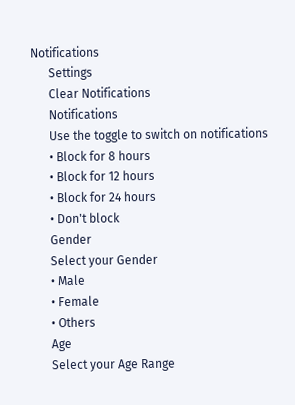Notifications
      Settings
      Clear Notifications
      Notifications
      Use the toggle to switch on notifications
      • Block for 8 hours
      • Block for 12 hours
      • Block for 24 hours
      • Don't block
      Gender
      Select your Gender
      • Male
      • Female
      • Others
      Age
      Select your Age Range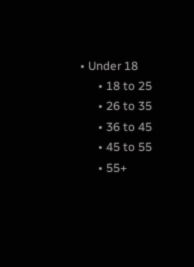• Under 18
      • 18 to 25
      • 26 to 35
      • 36 to 45
      • 45 to 55
      • 55+